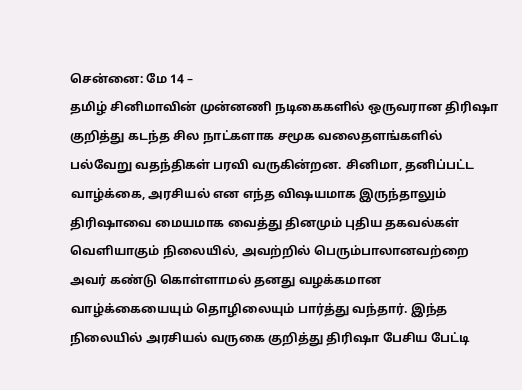சென்னை: மே 14 –
தமிழ் சினிமாவின் முன்னணி நடிகைகளில் ஒருவரான திரிஷா குறித்து கடந்த சில நாட்களாக சமூக வலைதளங்களில் பல்வேறு வதந்திகள் பரவி வருகின்றன. சினிமா, தனிப்பட்ட வாழ்க்கை, அரசியல் என எந்த விஷயமாக இருந்தாலும் திரிஷாவை மையமாக வைத்து தினமும் புதிய தகவல்கள் வெளியாகும் நிலையில், அவற்றில் பெரும்பாலானவற்றை அவர் கண்டு கொள்ளாமல் தனது வழக்கமான வாழ்க்கையையும் தொழிலையும் பார்த்து வந்தார். இந்த நிலையில் அரசியல் வருகை குறித்து திரிஷா பேசிய பேட்டி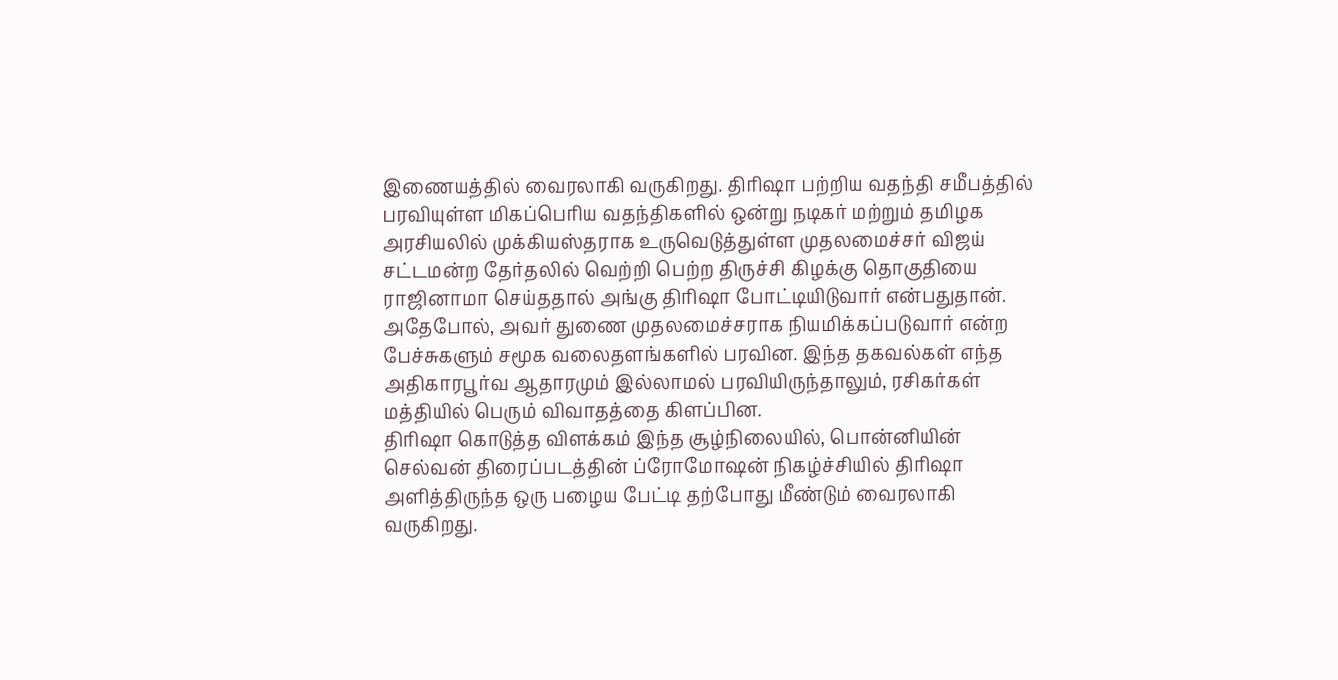இணையத்தில் வைரலாகி வருகிறது. திரிஷா பற்றிய வதந்தி சமீபத்தில் பரவியுள்ள மிகப்பெரிய வதந்திகளில் ஒன்று நடிகர் மற்றும் தமிழக அரசியலில் முக்கியஸ்தராக உருவெடுத்துள்ள முதலமைச்சர் விஜய் சட்டமன்ற தேர்தலில் வெற்றி பெற்ற திருச்சி கிழக்கு தொகுதியை ராஜினாமா செய்ததால் அங்கு திரிஷா போட்டியிடுவார் என்பதுதான். அதேபோல், அவர் துணை முதலமைச்சராக நியமிக்கப்படுவார் என்ற பேச்சுகளும் சமூக வலைதளங்களில் பரவின. இந்த தகவல்கள் எந்த அதிகாரபூர்வ ஆதாரமும் இல்லாமல் பரவியிருந்தாலும், ரசிகர்கள் மத்தியில் பெரும் விவாதத்தை கிளப்பின.
திரிஷா கொடுத்த விளக்கம் இந்த சூழ்நிலையில், பொன்னியின் செல்வன் திரைப்படத்தின் ப்ரோமோஷன் நிகழ்ச்சியில் திரிஷா அளித்திருந்த ஒரு பழைய பேட்டி தற்போது மீண்டும் வைரலாகி வருகிறது.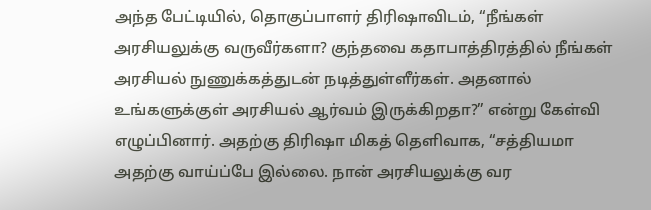அந்த பேட்டியில், தொகுப்பாளர் திரிஷாவிடம், “நீங்கள் அரசியலுக்கு வருவீர்களா? குந்தவை கதாபாத்திரத்தில் நீங்கள் அரசியல் நுணுக்கத்துடன் நடித்துள்ளீர்கள். அதனால் உங்களுக்குள் அரசியல் ஆர்வம் இருக்கிறதா?” என்று கேள்வி எழுப்பினார். அதற்கு திரிஷா மிகத் தெளிவாக, “சத்தியமா அதற்கு வாய்ப்பே இல்லை. நான் அரசியலுக்கு வர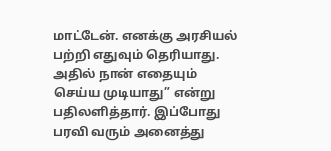மாட்டேன். எனக்கு அரசியல் பற்றி எதுவும் தெரியாது. அதில் நான் எதையும் செய்ய முடியாது” என்று பதிலளித்தார். இப்போது பரவி வரும் அனைத்து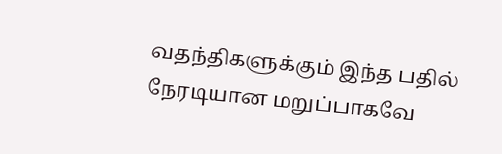வதந்திகளுக்கும் இந்த பதில் நேரடியான மறுப்பாகவே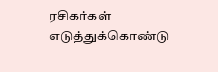ரசிகர்கள் எடுத்துக்கொண்டு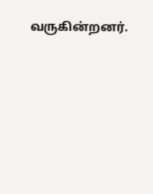வருகின்றனர்.